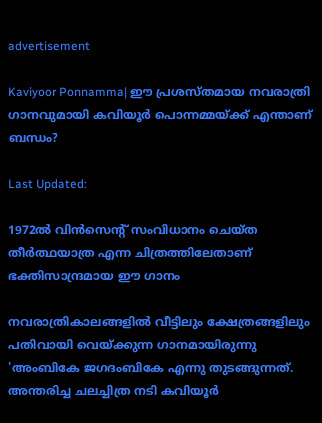advertisement

Kaviyoor Ponnamma| ഈ പ്രശസ്തമായ നവരാത്രി ഗാനവുമായി കവിയൂർ പൊന്നമ്മയ്‌ക്ക് എന്താണ് ബന്ധം?

Last Updated:

1972ൽ വിൻസെന്റ് സംവിധാനം ചെയ്ത തീർത്ഥയാത്ര എന്ന ചിത്രത്തിലേതാണ് ഭക്തിസാന്ദ്രമായ ഈ ഗാനം

നവരാത്രികാലങ്ങളിൽ വീട്ടിലും ക്ഷേത്രങ്ങളിലും പതിവായി വെയ്ക്കുന്ന ഗാനമായിരുന്നു 'അംബികേ ജഗദംബികേ എന്നു തുടങ്ങുന്നത്. അന്തരിച്ച ചലച്ചിത്ര നടി കവിയൂർ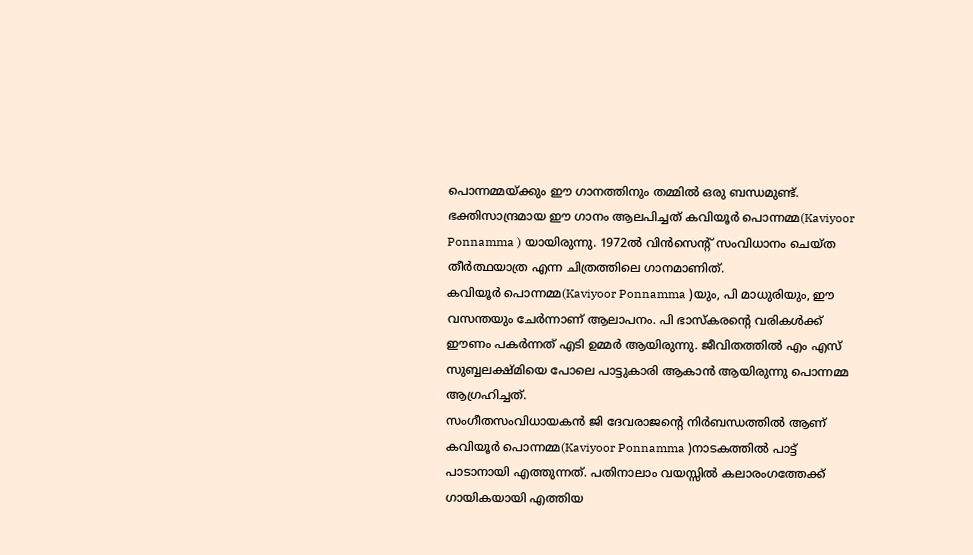പൊന്നമ്മയ്ക്കും ഈ ഗാനത്തിനും തമ്മിൽ ഒരു ബന്ധമുണ്ട്. ഭക്തിസാന്ദ്രമായ ഈ ഗാനം ആലപിച്ചത് കവിയൂർ പൊന്നമ്മ(Kaviyoor Ponnamma ) യായിരുന്നു. 1972ൽ വിൻസെന്റ് സംവിധാനം ചെയ്ത തീർത്ഥയാത്ര എന്ന ചിത്രത്തിലെ ഗാനമാണിത്.
കവിയൂർ പൊന്നമ്മ(Kaviyoor Ponnamma )യും, പി മാധുരിയും, ഈ വസന്തയും ചേർന്നാണ് ആലാപനം. പി ഭാസ്കരന്റെ വരികൾക്ക് ഈണം പകർന്നത് എടി ഉമ്മർ ആയിരുന്നു. ജീവിതത്തിൽ എം എസ് സുബ്ബലക്ഷ്മിയെ പോലെ പാട്ടുകാരി ആകാൻ ആയിരുന്നു പൊന്നമ്മ ആഗ്രഹിച്ചത്.
സംഗീതസംവിധായകൻ ജി ദേവരാജന്റെ നിർബന്ധത്തിൽ ആണ് കവിയൂർ പൊന്നമ്മ(Kaviyoor Ponnamma )നാടകത്തിൽ പാട്ട് പാടാനായി എത്തുന്നത്. പതിനാലാം വയസ്സിൽ കലാരംഗത്തേക്ക് ഗായികയായി എത്തിയ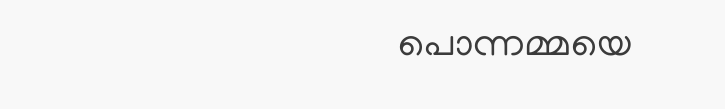പൊന്നമ്മയെ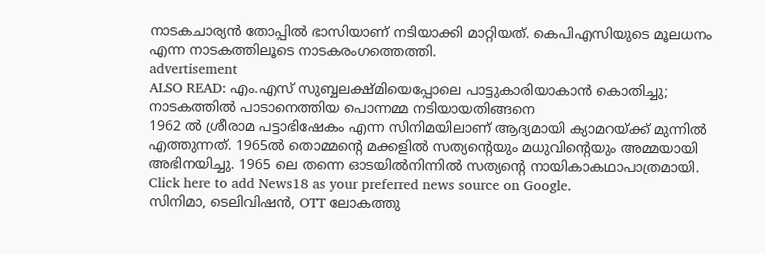നാടകചാര്യൻ തോപ്പിൽ ഭാസിയാണ് നടിയാക്കി മാറ്റിയത്. കെപിഎസിയുടെ മൂലധനം എന്ന നാടകത്തിലൂടെ നാടകരംഗത്തെത്തി.
advertisement
ALSO READ: എം.എസ് സുബ്ബലക്ഷ്മിയെപ്പോലെ പാട്ടുകാരിയാകാൻ കൊതിച്ചു; നാടകത്തിൽ പാടാനെത്തിയ പൊന്നമ്മ നടിയായതിങ്ങനെ
1962 ൽ ശ്രീരാമ പട്ടാഭിഷേകം എന്ന സിനിമയിലാണ് ആദ്യമായി ക്യാമറയ്ക്ക് മുന്നിൽ എത്തുന്നത്. 1965ൽ തൊമ്മന്റെ മക്കളിൽ സത്യന്റെയും മധുവിന്റെയും അമ്മയായി അഭിനയിച്ചു. 1965 ലെ തന്നെ ഓടയിൽനിന്നിൽ സത്യന്റെ നായികാകഥാപാത്രമായി.
Click here to add News18 as your preferred news source on Google.
സിനിമാ, ടെലിവിഷൻ, OTT ലോകത്തു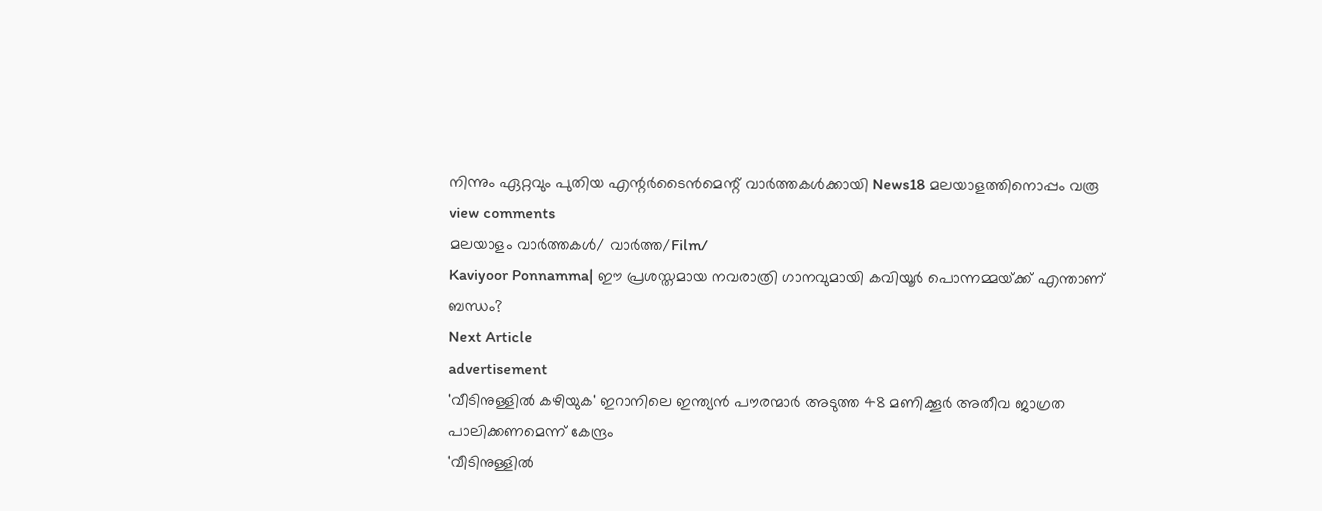നിന്നും ഏറ്റവും പുതിയ എന്റർടൈൻമെന്റ് വാർത്തകൾക്കായി News18 മലയാളത്തിനൊപ്പം വരൂ
view comments
മലയാളം വാർത്തകൾ/ വാർത്ത/Film/
Kaviyoor Ponnamma| ഈ പ്രശസ്തമായ നവരാത്രി ഗാനവുമായി കവിയൂർ പൊന്നമ്മയ്‌ക്ക് എന്താണ് ബന്ധം?
Next Article
advertisement
'വീടിനുള്ളിൽ കഴിയുക' ഇറാനിലെ ഇന്ത്യൻ പൗരന്മാർ അടുത്ത 48 മണിക്കൂർ അതീവ ജാഗ്രത പാലിക്കണമെന്ന് കേന്ദ്രം
'വീടിനുള്ളിൽ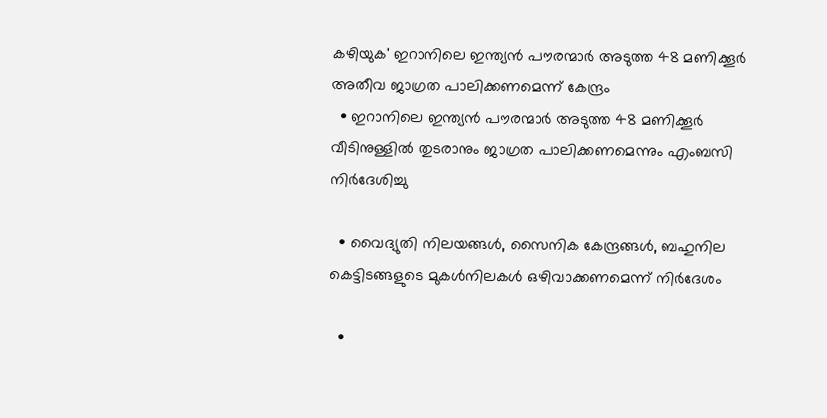കഴിയുക' ഇറാനിലെ ഇന്ത്യൻ പൗരന്മാർ അടുത്ത 48 മണിക്കൂർ അതീവ ജാഗ്രത പാലിക്കണമെന്ന് കേന്ദ്രം
  • ഇറാനിലെ ഇന്ത്യൻ പൗരന്മാർ അടുത്ത 48 മണിക്കൂർ വീടിനുള്ളിൽ തുടരാനും ജാഗ്രത പാലിക്കണമെന്നും എംബസി നിർദേശിച്ചു

  • വൈദ്യുതി നിലയങ്ങൾ, സൈനിക കേന്ദ്രങ്ങൾ, ബഹുനില കെട്ടിടങ്ങളുടെ മുകൾനിലകൾ ഒഴിവാക്കണമെന്ന് നിർദേശം

  •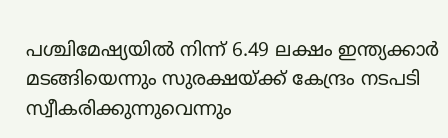പശ്ചിമേഷ്യയിൽ നിന്ന് 6.49 ലക്ഷം ഇന്ത്യക്കാർ മടങ്ങിയെന്നും സുരക്ഷയ്ക്ക് കേന്ദ്രം നടപടി സ്വീകരിക്കുന്നുവെന്നും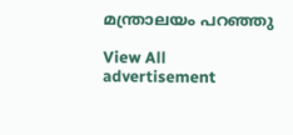മന്ത്രാലയം പറഞ്ഞു

View All
advertisement